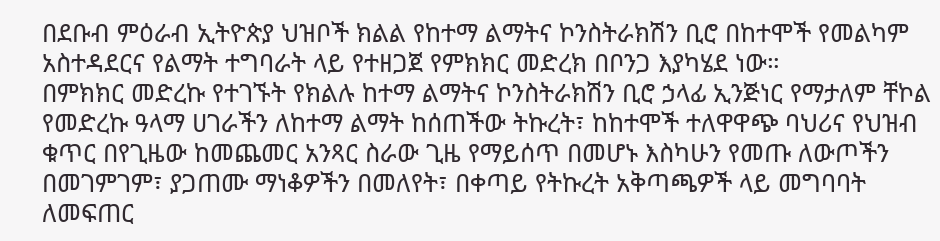በደቡብ ምዕራብ ኢትዮጵያ ህዝቦች ክልል የከተማ ልማትና ኮንስትራክሽን ቢሮ በከተሞች የመልካም አስተዳደርና የልማት ተግባራት ላይ የተዘጋጀ የምክክር መድረክ በቦንጋ እያካሄደ ነው።
በምክክር መድረኩ የተገኙት የክልሉ ከተማ ልማትና ኮንስትራክሽን ቢሮ ኃላፊ ኢንጅነር የማታለም ቸኮል የመድረኩ ዓላማ ሀገራችን ለከተማ ልማት ከሰጠችው ትኩረት፣ ከከተሞች ተለዋዋጭ ባህሪና የህዝብ ቁጥር በየጊዜው ከመጨመር አንጻር ስራው ጊዜ የማይሰጥ በመሆኑ እስካሁን የመጡ ለውጦችን በመገምገም፣ ያጋጠሙ ማነቆዎችን በመለየት፣ በቀጣይ የትኩረት አቅጣጫዎች ላይ መግባባት ለመፍጠር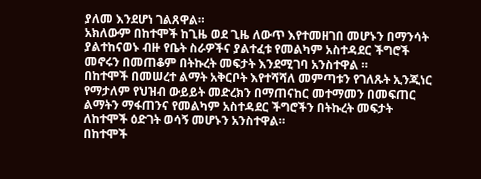ያለመ እንደሆነ ገልጸዋል።
አክለውም በከተሞች ከጊዜ ወደ ጊዜ ለውጥ እየተመዘገበ መሆኑን በማንሳት ያልተከናወኑ ብዙ የቤት ስራዎችና ያልተፈቱ የመልካም አስተዳደር ችግሮች መኖሩን በመጠቆም በትኩረት መፍታት እንደሚገባ አንስተዋል ።
በከተሞች በመሠረተ ልማት አቅርቦት እየተሻሻለ መምጣቱን የገለጹት ኢንጂነር የማታለም የህዝብ ውይይት መድረክን በማጠናከር መተማመን በመፍጠር ልማትን ማፋጠንና የመልካም አስተዳደር ችግሮችን በትኩረት መፍታት ለከተሞች ዕድገት ወሳኝ መሆኑን አንስተዋል።
በከተሞች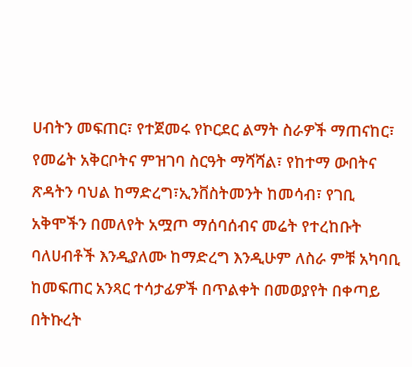ሀብትን መፍጠር፣ የተጀመሩ የኮርደር ልማት ስራዎች ማጠናከር፣ የመሬት አቅርቦትና ምዝገባ ስርዓት ማሻሻል፣ የከተማ ውበትና ጽዳትን ባህል ከማድረግ፣ኢንቨስትመንት ከመሳብ፣ የገቢ አቅሞችን በመለየት አሟጦ ማሰባሰብና መሬት የተረከቡት ባለሀብቶች እንዲያለሙ ከማድረግ እንዲሁም ለስራ ምቹ አካባቢ ከመፍጠር አንጻር ተሳታፊዎች በጥልቀት በመወያየት በቀጣይ በትኩረት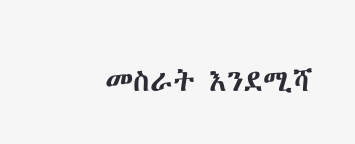መስራት እንደሚሻ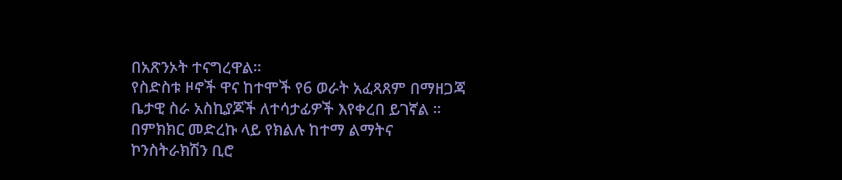በአጽንኦት ተናግረዋል።
የስድስቱ ዞኖች ዋና ከተሞች የ6 ወራት አፈጻጸም በማዘጋጃ ቤታዊ ስራ አስኪያጆች ለተሳታፊዎች እየቀረበ ይገኛል ።
በምክክር መድረኩ ላይ የክልሉ ከተማ ልማትና ኮንስትራክሽን ቢሮ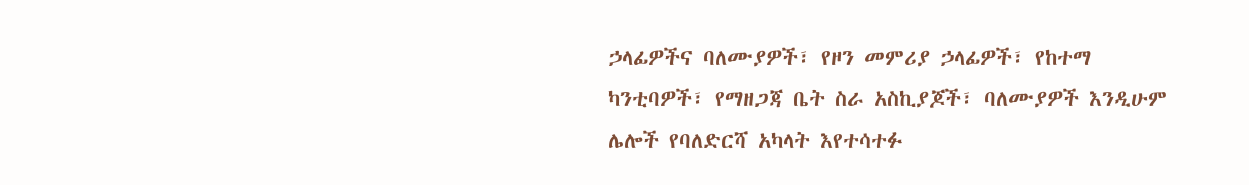ኃላፊዎችና ባለሙያዎች፣ የዞን መምሪያ ኃላፊዎች፣ የከተማ ካንቲባዎች፣ የማዘጋጃ ቤት ስራ አስኪያጆች፣ ባለሙያዎች እንዲሁም ሌሎች የባለድርሻ አካላት እየተሳተፉ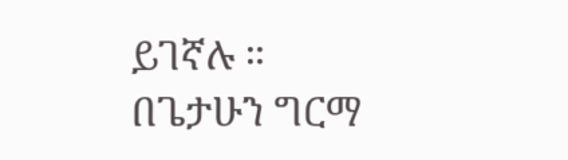ይገኛሉ ።
በጌታሁን ግርማ